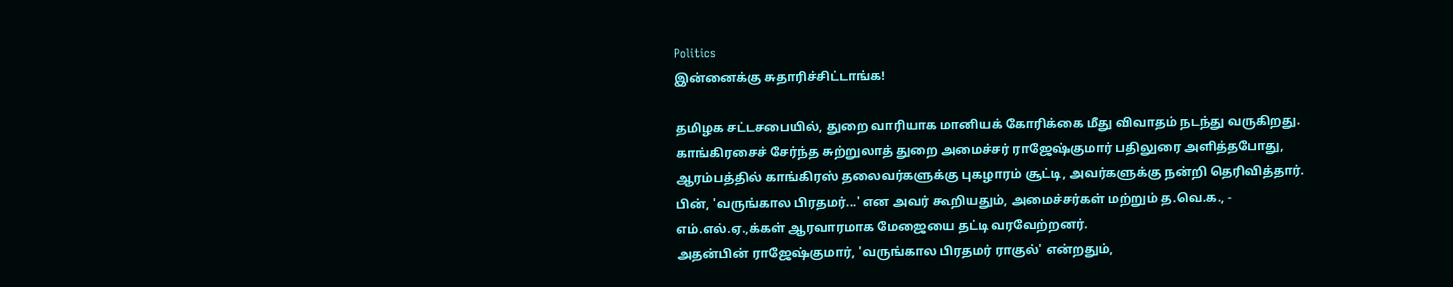Politics
இன்னைக்கு சுதாரிச்சிட்டாங்க!

தமிழக சட்டசபையில், துறை வாரியாக மானியக் கோரிக்கை மீது விவாதம் நடந்து வருகிறது.
காங்கிரசைச் சேர்ந்த சுற்றுலாத் துறை அமைச்சர் ராஜேஷ்குமார் பதிலுரை அளித்தபோது, ஆரம்பத்தில் காங்கிரஸ் தலைவர்களுக்கு புகழாரம் சூட்டி, அவர்களுக்கு நன்றி தெரிவித்தார். பின், 'வருங்கால பிரதமர்...' என அவர் கூறியதும், அமைச்சர்கள் மற்றும் த.வெ.க., - எம்.எல்.ஏ.,க்கள் ஆரவாரமாக மேஜையை தட்டி வரவேற்றனர்.
அதன்பின் ராஜேஷ்குமார், 'வருங்கால பிரதமர் ராகுல்' என்றதும்,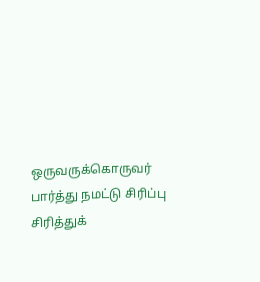ஒருவருக்கொருவர் பார்த்து நமட்டு சிரிப்பு சிரித்துக்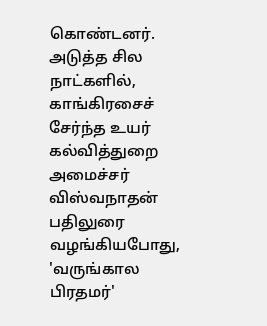கொண்டனர்.
அடுத்த சில நாட்களில், காங்கிரசைச் சேர்ந்த உயர் கல்வித்துறை அமைச்சர் விஸ்வநாதன் பதிலுரை வழங்கியபோது, 'வருங்கால பிரதமர்'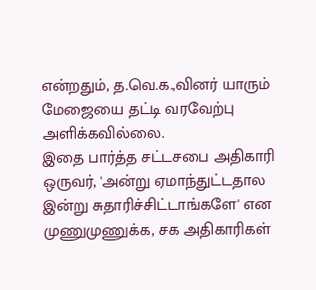என்றதும், த.வெ.க.,வினர் யாரும் மேஜையை தட்டி வரவேற்பு அளிக்கவில்லை.
இதை பார்த்த சட்டசபை அதிகாரி ஒருவர், 'அன்று ஏமாந்துட்டதால இன்று சுதாரிச்சிட்டாங்களே' என முணுமுணுக்க, சக அதிகாரிகள்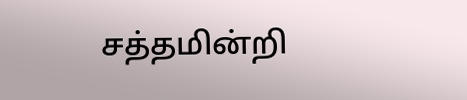சத்தமின்றி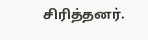சிரித்தனர்.